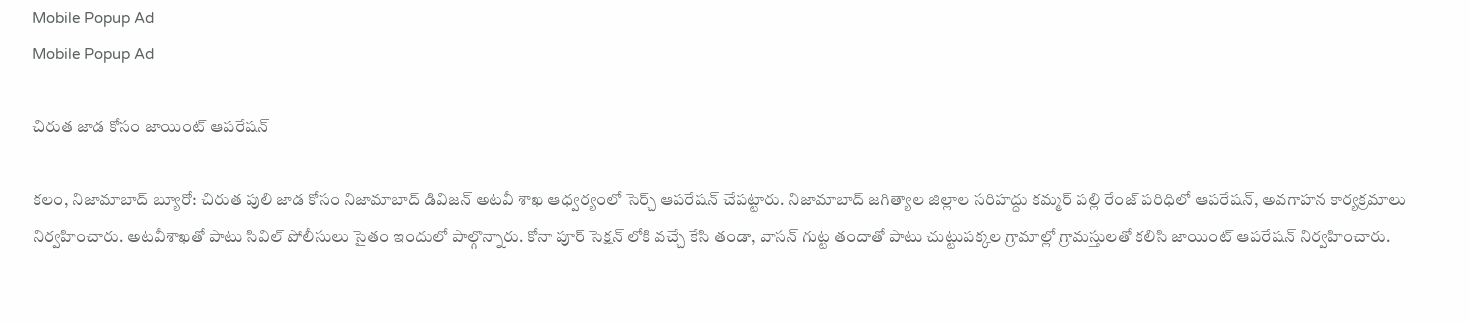Mobile Popup Ad
Mobile Popup Ad

చిరుత జాడ కోసం జాయింట్ ఆపరేషన్

కలం, నిజామాబాద్ బ్యూరో: చిరుత పులి జాడ కోసం నిజామాబాద్ డివిజన్ అటవీ శాఖ ఆధ్వర్యంలో సెర్చ్ ఆపరేషన్ చేపట్టారు. నిజామాబాద్ జగిత్యాల జిల్లాల సరిహద్దు కమ్మర్ పల్లి రేంజ్ పరిధిలో ఆపరేషన్, అవగాహన కార్యక్రమాలు నిర్వహించారు. అటవీశాఖతో పాటు సివిల్ పోలీసులు సైతం ఇందులో పాల్గొన్నారు. కోనా పూర్ సెక్షన్ లోకి వచ్చే కేసి తండా, వాసన్ గుట్ట తందాతో పాటు చుట్టుపక్కల గ్రామాల్లో గ్రామస్తులతో కలిసి జాయింట్ ఆపరేషన్ నిర్వహించారు.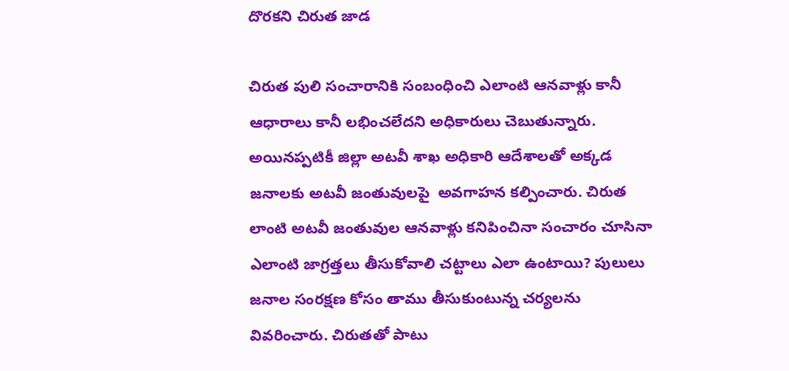దొరకని చిరుత జాడ

చిరుత పులి సంచారానికి సంబంధించి ఎలాంటి ఆనవాళ్లు కానీ ఆధారాలు కానీ లభించలేదని అధికారులు చెబుతున్నారు. అయినప్పటికీ జిల్లా అటవీ శాఖ అధికారి ఆదేశాలతో అక్కడ జనాలకు అటవీ జంతువులపై  అవగాహన కల్పించారు. చిరుత లాంటి అటవీ జంతువుల ఆనవాళ్లు కనిపించినా సంచారం చూసినా ఎలాంటి జాగ్రత్తలు తీసుకోవాలి చట్టాలు ఎలా ఉంటాయి? పులులు జనాల సంరక్షణ కోసం తాము తీసుకుంటున్న చర్యలను వివరించారు. చిరుతతో పాటు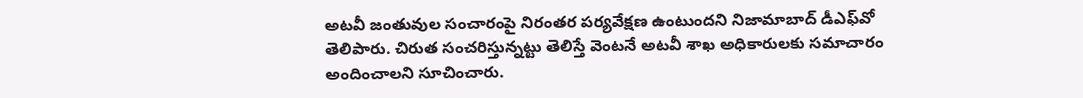అటవీ జంతువుల సంచారంపై నిరంతర పర్యవేక్షణ ఉంటుందని నిజామాబాద్ డీఎఫ్‌వో తెలిపారు. చిరుత సంచరిస్తున్నట్టు తెలిస్తే వెంటనే అటవీ శాఖ అధికారులకు సమాచారం అందించాలని సూచించారు.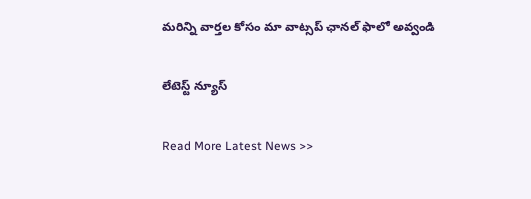మ‌రిన్ని వార్త‌ల కోసం మా వాట్స‌ప్ ఛాన‌ల్ ఫాలో అవ్వండి

లేటెస్ట్ న్యూస్‌

Read More Latest News >>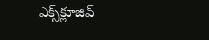ఎక్స్‌క్లూజివ్‌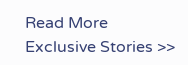Read More Exclusive Stories >>